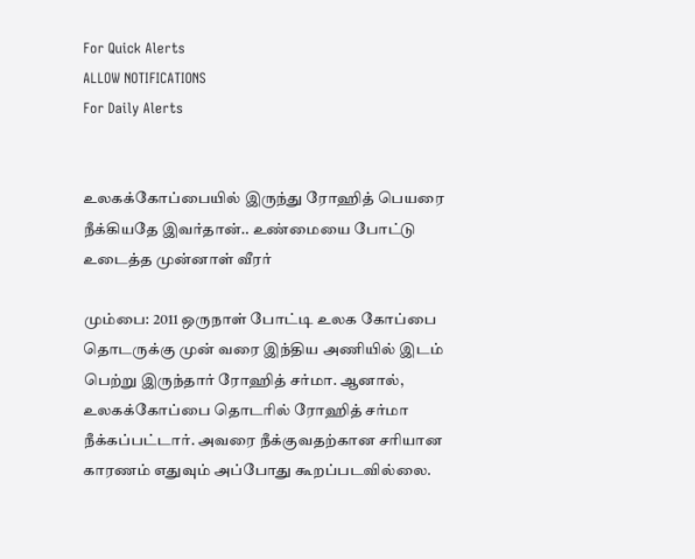For Quick Alerts
ALLOW NOTIFICATIONS
For Daily Alerts


உலகக்கோப்பையில் இருந்து ரோஹித் பெயரை நீக்கியதே இவர்தான்.. உண்மையை போட்டு உடைத்த முன்னாள் வீரர்

மும்பை: 2011 ஒருநாள் போட்டி உலக கோப்பை தொடருக்கு முன் வரை இந்திய அணியில் இடம் பெற்று இருந்தார் ரோஹித் சர்மா. ஆனால், உலகக்கோப்பை தொடரில் ரோஹித் சர்மா நீக்கப்பட்டார். அவரை நீக்குவதற்கான சரியான காரணம் எதுவும் அப்போது கூறப்படவில்லை.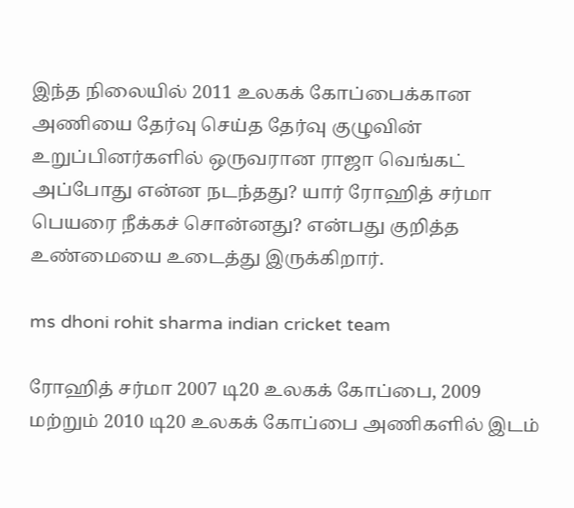இந்த நிலையில் 2011 உலகக் கோப்பைக்கான அணியை தேர்வு செய்த தேர்வு குழுவின் உறுப்பினர்களில் ஒருவரான ராஜா வெங்கட் அப்போது என்ன நடந்தது? யார் ரோஹித் சர்மா பெயரை நீக்கச் சொன்னது? என்பது குறித்த உண்மையை உடைத்து இருக்கிறார்.

ms dhoni rohit sharma indian cricket team

ரோஹித் சர்மா 2007 டி20 உலகக் கோப்பை, 2009 மற்றும் 2010 டி20 உலகக் கோப்பை அணிகளில் இடம்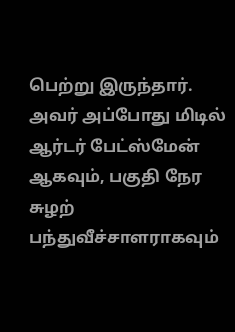பெற்று இருந்தார். அவர் அப்போது மிடில் ஆர்டர் பேட்ஸ்மேன் ஆகவும், பகுதி நேர சுழற் பந்துவீச்சாளராகவும்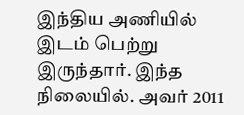இந்திய அணியில் இடம் பெற்று இருந்தார். இந்த நிலையில். அவர் 2011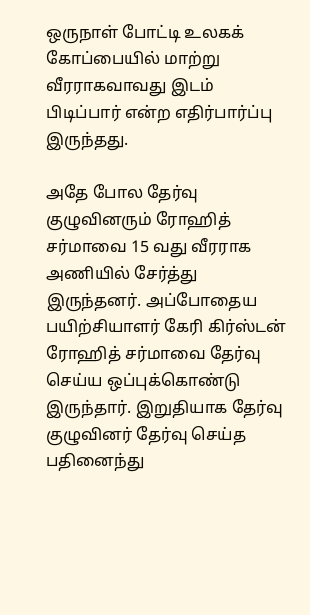ஒருநாள் போட்டி உலகக் கோப்பையில் மாற்று வீரராகவாவது இடம் பிடிப்பார் என்ற எதிர்பார்ப்பு இருந்தது.

அதே போல தேர்வு குழுவினரும் ரோஹித் சர்மாவை 15 வது வீரராக அணியில் சேர்த்து இருந்தனர். அப்போதைய பயிற்சியாளர் கேரி கிர்ஸ்டன் ரோஹித் சர்மாவை தேர்வு செய்ய ஒப்புக்கொண்டு இருந்தார். இறுதியாக தேர்வு குழுவினர் தேர்வு செய்த பதினைந்து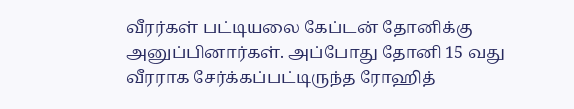வீரர்கள் பட்டியலை கேப்டன் தோனிக்கு அனுப்பினார்கள். அப்போது தோனி 15 வது வீரராக சேர்க்கப்பட்டிருந்த ரோஹித்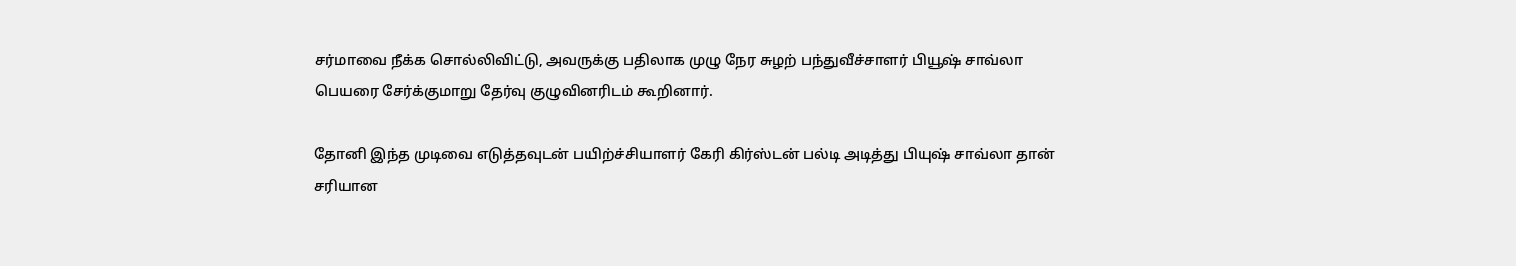சர்மாவை நீக்க சொல்லிவிட்டு, அவருக்கு பதிலாக முழு நேர சுழற் பந்துவீச்சாளர் பியூஷ் சாவ்லா பெயரை சேர்க்குமாறு தேர்வு குழுவினரிடம் கூறினார்.

தோனி இந்த முடிவை எடுத்தவுடன் பயிற்ச்சியாளர் கேரி கிர்ஸ்டன் பல்டி அடித்து பியுஷ் சாவ்லா தான் சரியான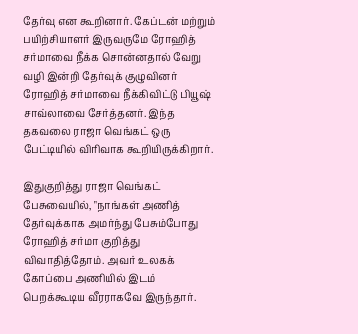தேர்வு என கூறினார். கேப்டன் மற்றும் பயிற்சியாளர் இருவருமே ரோஹித் சர்மாவை நீக்க சொன்னதால் வேறு வழி இன்றி தேர்வுக் குழுவினர் ரோஹித் சர்மாவை நீக்கிவிட்டு பியூஷ் சாவ்லாவை சேர்த்தனர். இந்த தகவலை ராஜா வெங்கட் ஒரு பேட்டியில் விரிவாக கூறியிருக்கிறார்.

இதுகுறித்து ராஜா வெங்கட் பேசுவையில், "நாங்கள் அணித் தேர்வுக்காக அமர்ந்து பேசும்போது ரோஹித் சர்மா குறித்து விவாதித்தோம். அவர் உலகக் கோப்பை அணியில் இடம் பெறக்கூடிய வீரராகவே இருந்தார்.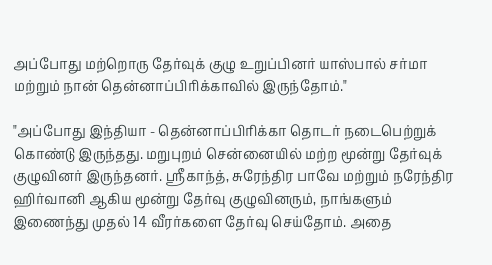அப்போது மற்றொரு தேர்வுக் குழு உறுப்பினர் யாஸ்பால் சர்மா மற்றும் நான் தென்னாப்பிரிக்காவில் இருந்தோம்."

"அப்போது இந்தியா - தென்னாப்பிரிக்கா தொடர் நடைபெற்றுக் கொண்டு இருந்தது. மறுபுறம் சென்னையில் மற்ற மூன்று தேர்வுக் குழுவினர் இருந்தனர். ஸ்ரீகாந்த், சுரேந்திர பாவே மற்றும் நரேந்திர ஹிர்வானி ஆகிய மூன்று தேர்வு குழுவினரும், நாங்களும் இணைந்து முதல் 14 வீரர்களை தேர்வு செய்தோம். அதை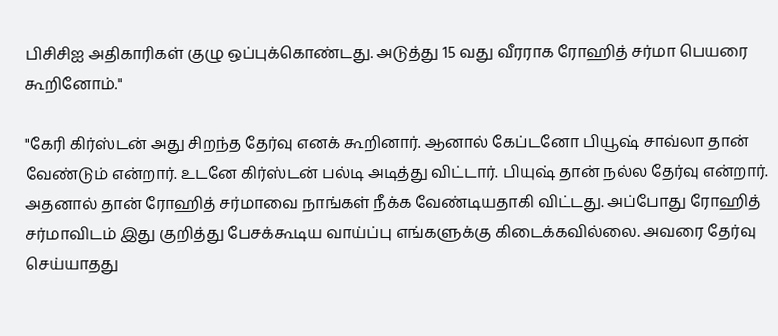பிசிசிஐ அதிகாரிகள் குழு ஒப்புக்கொண்டது. அடுத்து 15 வது வீரராக ரோஹித் சர்மா பெயரை கூறினோம்."

"கேரி கிர்ஸ்டன் அது சிறந்த தேர்வு எனக் கூறினார். ஆனால் கேப்டனோ பியூஷ் சாவ்லா தான் வேண்டும் என்றார். உடனே கிர்ஸ்டன் பல்டி அடித்து விட்டார். பியுஷ் தான் நல்ல தேர்வு என்றார். அதனால் தான் ரோஹித் சர்மாவை நாங்கள் நீக்க வேண்டியதாகி விட்டது. அப்போது ரோஹித் சர்மாவிடம் இது குறித்து பேசக்கூடிய வாய்ப்பு எங்களுக்கு கிடைக்கவில்லை. அவரை தேர்வு செய்யாதது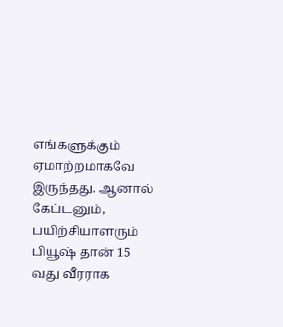எங்களுக்கும் ஏமாற்றமாகவே இருந்தது. ஆனால் கேப்டனும், பயிற்சியாளரும் பியூஷ் தான் 15 வது வீரராக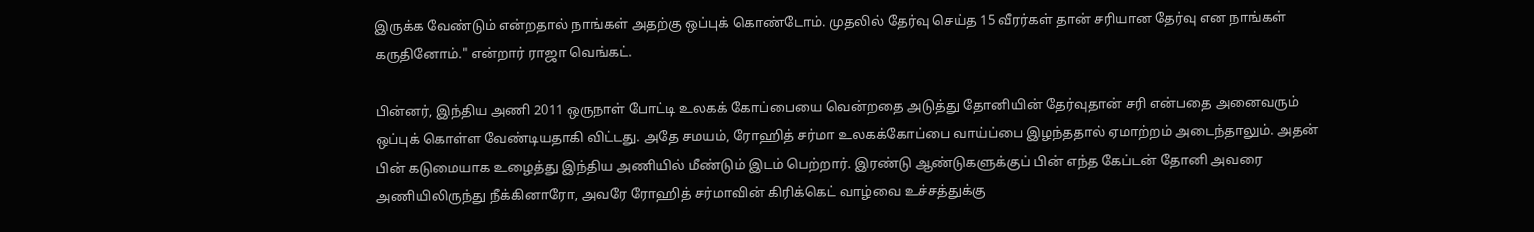இருக்க வேண்டும் என்றதால் நாங்கள் அதற்கு ஒப்புக் கொண்டோம். முதலில் தேர்வு செய்த 15 வீரர்கள் தான் சரியான தேர்வு என நாங்கள் கருதினோம்." என்றார் ராஜா வெங்கட்.

பின்னர், இந்திய அணி 2011 ஒருநாள் போட்டி உலகக் கோப்பையை வென்றதை அடுத்து தோனியின் தேர்வுதான் சரி என்பதை அனைவரும் ஒப்புக் கொள்ள வேண்டியதாகி விட்டது. அதே சமயம், ரோஹித் சர்மா உலகக்கோப்பை வாய்ப்பை இழந்ததால் ஏமாற்றம் அடைந்தாலும். அதன் பின் கடுமையாக உழைத்து இந்திய அணியில் மீண்டும் இடம் பெற்றார். இரண்டு ஆண்டுகளுக்குப் பின் எந்த கேப்டன் தோனி அவரை அணியிலிருந்து நீக்கினாரோ, அவரே ரோஹித் சர்மாவின் கிரிக்கெட் வாழ்வை உச்சத்துக்கு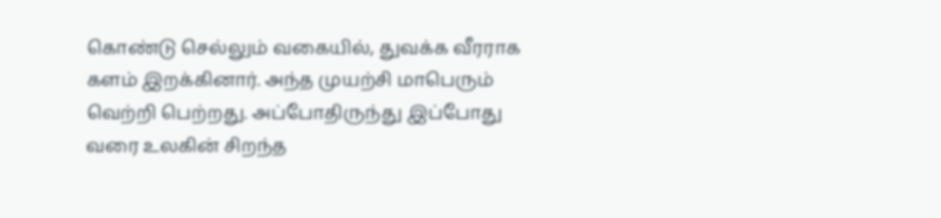கொண்டு செல்லும் வகையில், துவக்க வீரராக களம் இறக்கினார். அந்த முயற்சி மாபெரும் வெற்றி பெற்றது. அப்போதிருந்து இப்போது வரை உலகின் சிறந்த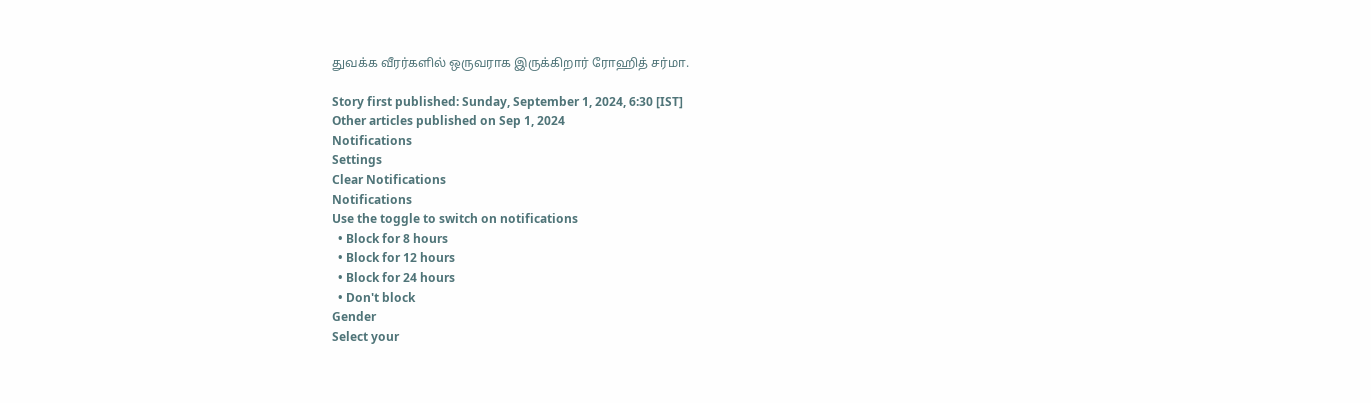துவக்க வீரர்களில் ஒருவராக இருக்கிறார் ரோஹித் சர்மா.

Story first published: Sunday, September 1, 2024, 6:30 [IST]
Other articles published on Sep 1, 2024
Notifications
Settings
Clear Notifications
Notifications
Use the toggle to switch on notifications
  • Block for 8 hours
  • Block for 12 hours
  • Block for 24 hours
  • Don't block
Gender
Select your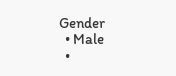Gender
  • Male
  •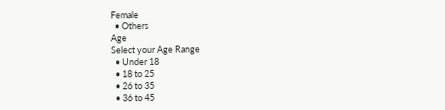Female
  • Others
Age
Select your Age Range
  • Under 18
  • 18 to 25
  • 26 to 35
  • 36 to 45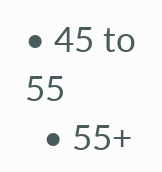• 45 to 55
  • 55+